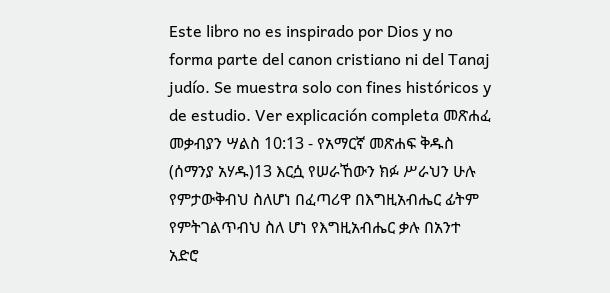Este libro no es inspirado por Dios y no forma parte del canon cristiano ni del Tanaj judío. Se muestra solo con fines históricos y de estudio. Ver explicación completa መጽሐፈ መቃብያን ሣልስ 10:13 - የአማርኛ መጽሐፍ ቅዱስ (ሰማንያ አሃዱ)13 እርሷ የሠራኸውን ክፉ ሥራህን ሁሉ የምታውቅብህ ስለሆነ በፈጣሪዋ በእግዚአብሔር ፊትም የምትገልጥብህ ስለ ሆነ የእግዚአብሔር ቃሉ በአንተ አድሮ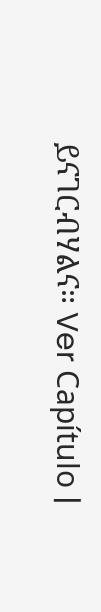ይናገርብሃልና። Ver Capítulo |